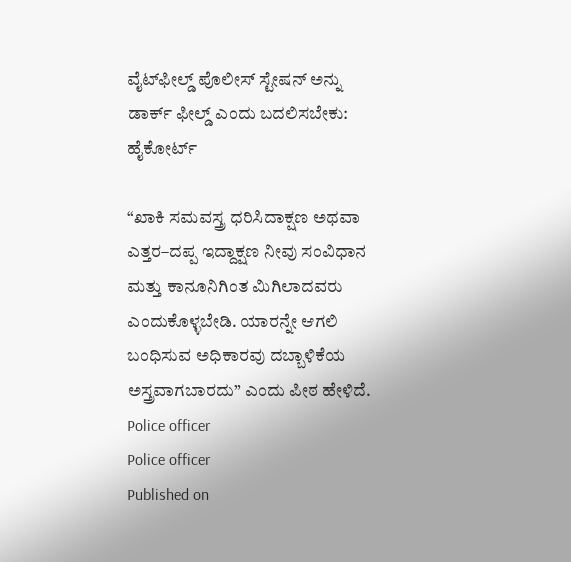ವೈಟ್‌ಫೀಲ್ಡ್‌ ಪೊಲೀಸ್‌ ಸ್ಟೇಷನ್‌ ಅನ್ನು ಡಾರ್ಕ್‌ ಫೀಲ್ಡ್‌ ಎಂದು ಬದಲಿಸಬೇಕು: ಹೈಕೋರ್ಟ್‌

“ಖಾಕಿ ಸಮವಸ್ತ್ರ ಧರಿಸಿದಾಕ್ಷಣ ಅಥವಾ ಎತ್ತರ–ದಪ್ಪ ಇದ್ದಾಕ್ಷಣ ನೀವು ಸಂವಿಧಾನ ಮತ್ತು ಕಾನೂನಿಗಿಂತ ಮಿಗಿಲಾದವರು ಎಂದುಕೊಳ್ಳಬೇಡಿ. ಯಾರನ್ನೇ ಆಗಲಿ ಬಂಧಿಸುವ ಅಧಿಕಾರವು ದಬ್ಬಾಳಿಕೆಯ ಅಸ್ತ್ರವಾಗಬಾರದು” ಎಂದು ಪೀಠ ಹೇಳಿದೆ.
Police officer
Police officer
Published on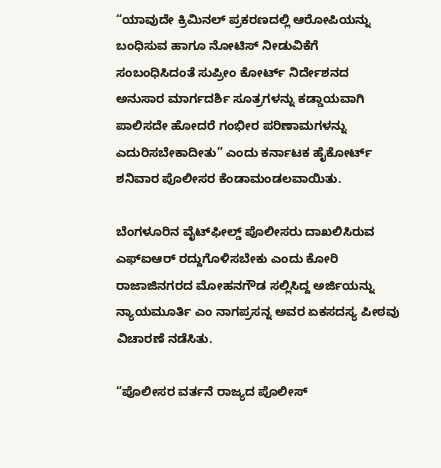“ಯಾವುದೇ ಕ್ರಿಮಿನಲ್ ಪ್ರಕರಣದಲ್ಲಿ ಆರೋಪಿಯನ್ನು ಬಂಧಿಸುವ ಹಾಗೂ ನೋಟಿಸ್ ನೀಡುವಿಕೆಗೆ ಸಂಬಂಧಿಸಿದಂತೆ ಸುಪ್ರೀಂ ಕೋರ್ಟ್‌ ನಿರ್ದೇಶನದ ಅನುಸಾರ ಮಾರ್ಗದರ್ಶಿ ಸೂತ್ರಗಳನ್ನು ಕಡ್ಡಾಯವಾಗಿ ಪಾಲಿಸದೇ ಹೋದರೆ ಗಂಭೀರ ಪರಿಣಾಮಗಳನ್ನು ಎದುರಿಸಬೇಕಾದೀತು” ಎಂದು ಕರ್ನಾಟಕ ಹೈಕೋರ್ಟ್ ಶನಿವಾರ ಪೊಲೀಸರ ಕೆಂಡಾಮಂಡಲವಾಯಿತು.

ಬೆಂಗಳೂರಿನ ವೈಟ್‌ಫೀಲ್ಡ್ ಪೊಲೀಸರು ದಾಖಲಿಸಿರುವ ಎ‍ಫ್‌ಐಆರ್‌ ರದ್ದುಗೊಳಿಸಬೇಕು ಎಂದು ಕೋರಿ ರಾಜಾಜಿನಗರದ ಮೋಹನಗೌಡ ಸಲ್ಲಿಸಿದ್ದ ಅರ್ಜಿಯನ್ನು ನ್ಯಾಯಮೂರ್ತಿ ಎಂ ನಾಗಪ್ರಸನ್ನ ಅವರ ಏಕಸದಸ್ಯ ಪೀಠವು ವಿಚಾರಣೆ ನಡೆಸಿತು.

“ಪೊಲೀಸರ ವರ್ತನೆ ರಾಜ್ಯದ ಪೊಲೀಸ್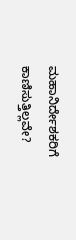ಮಹಾನಿರ್ದೇಶಕರಿಗೆ ಕಾಣಿಸುತ್ತಿಲ್ಲವೇ?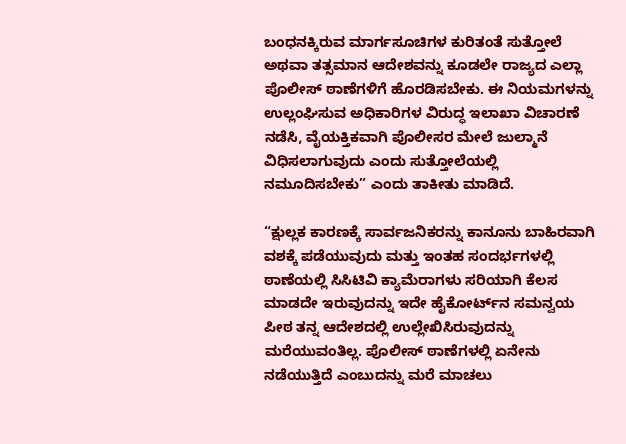ಬಂಧನಕ್ಕಿರುವ ಮಾರ್ಗಸೂಚಿಗಳ ಕುರಿತಂತೆ ಸುತ್ತೋಲೆ ಅಥವಾ ತತ್ಸಮಾನ ಆದೇಶವನ್ನು ಕೂಡಲೇ ರಾಜ್ಯದ ಎಲ್ಲಾ ಪೊಲೀಸ್ ಠಾಣೆಗಳಿಗೆ ಹೊರಡಿಸಬೇಕು. ಈ ನಿಯಮಗಳನ್ನು ಉಲ್ಲಂಘಿಸುವ ಅಧಿಕಾರಿಗಳ ವಿರುದ್ಧ ಇಲಾಖಾ ವಿಚಾರಣೆ ನಡೆಸಿ, ವೈಯಕ್ತಿಕವಾಗಿ ಪೊಲೀಸರ ಮೇಲೆ ಜುಲ್ಮಾನೆ ವಿಧಿಸಲಾಗುವುದು ಎಂದು ಸುತ್ತೋಲೆಯಲ್ಲಿ ನಮೂದಿಸಬೇಕು” ಎಂದು ತಾಕೀತು ಮಾಡಿದೆ.

“ಕ್ಷುಲ್ಲಕ ಕಾರಣಕ್ಕೆ ಸಾರ್ವಜನಿಕರನ್ನು ಕಾನೂನು ಬಾಹಿರವಾಗಿ ವಶಕ್ಕೆ ಪಡೆಯುವುದು ಮತ್ತು ಇಂತಹ ಸಂದರ್ಭಗಳಲ್ಲಿ ಠಾಣೆಯಲ್ಲಿ ಸಿಸಿಟಿವಿ ಕ್ಯಾಮೆರಾಗಳು ಸರಿಯಾಗಿ ಕೆಲಸ ಮಾಡದೇ ಇರುವುದನ್ನು ಇದೇ ಹೈಕೋರ್ಟ್‌ನ ಸಮನ್ವಯ ಪೀಠ ತನ್ನ ಆದೇಶದಲ್ಲಿ ಉಲ್ಲೇಖಿಸಿರುವುದನ್ನು ಮರೆಯುವಂತಿಲ್ಲ. ಪೊಲೀಸ್‌ ಠಾಣೆಗಳಲ್ಲಿ ಏನೇನು ನಡೆಯುತ್ತಿದೆ ಎಂಬುದನ್ನು ಮರೆ ಮಾಚಲು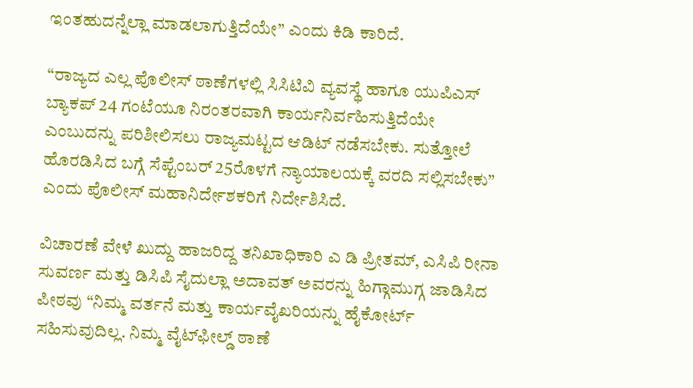ಇಂತಹುದನ್ನೆಲ್ಲಾ ಮಾಡಲಾಗುತ್ತಿದೆಯೇ” ಎಂದು ಕಿಡಿ ಕಾರಿದೆ.

“ರಾಜ್ಯದ ಎಲ್ಲ ಪೊಲೀಸ್ ಠಾಣೆಗಳಲ್ಲಿ ಸಿಸಿಟಿವಿ ವ್ಯವಸ್ಥೆ ಹಾಗೂ ಯುಪಿಎಸ್ ಬ್ಯಾಕಪ್ 24 ಗಂಟೆಯೂ ನಿರಂತರವಾಗಿ ಕಾರ್ಯನಿರ್ವಹಿಸುತ್ತಿದೆಯೇ ಎಂಬುದನ್ನು ಪರಿಶೀಲಿಸಲು ರಾಜ್ಯಮಟ್ಟದ ಆಡಿಟ್ ನಡೆಸಬೇಕು. ಸುತ್ತೋಲೆ ಹೊರಡಿಸಿದ ಬಗ್ಗೆ ಸೆಪ್ಟೆಂಬರ್ 25ರೊಳಗೆ ನ್ಯಾಯಾಲಯಕ್ಕೆ ವರದಿ ಸಲ್ಲಿಸಬೇಕು” ಎಂದು ಪೊಲೀಸ್‌ ಮಹಾನಿರ್ದೇಶಕರಿಗೆ ನಿರ್ದೇಶಿಸಿದೆ.

ವಿಚಾರಣೆ ವೇಳೆ ಖುದ್ದು ಹಾಜರಿದ್ದ ತನಿಖಾಧಿಕಾರಿ ಎ ಡಿ ಪ್ರೀತಮ್‌, ಎಸಿಪಿ ರೀನಾ ಸುವರ್ಣ ಮತ್ತು ಡಿಸಿಪಿ ಸೈದುಲ್ಲಾ ಅದಾವತ್‌ ಅವರನ್ನು ಹಿಗ್ಗಾಮುಗ್ಗ ಜಾಡಿಸಿದ ಪೀಠವು “ನಿಮ್ಮ ವರ್ತನೆ ಮತ್ತು ಕಾರ್ಯವೈಖರಿಯನ್ನು ಹೈಕೋರ್ಟ್‌ ಸಹಿಸುವುದಿಲ್ಲ. ನಿಮ್ಮ ವೈಟ್‌ಫೀಲ್ಡ್‌ ಠಾಣೆ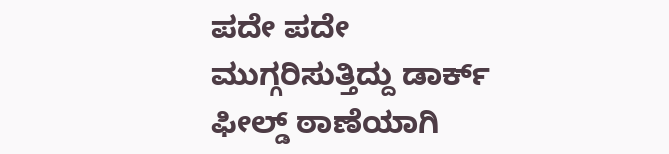ಪದೇ ಪದೇ ಮುಗ್ಗರಿಸುತ್ತಿದ್ದು ಡಾರ್ಕ್‌ ಫೀಲ್ಡ್‌ ಠಾಣೆಯಾಗಿ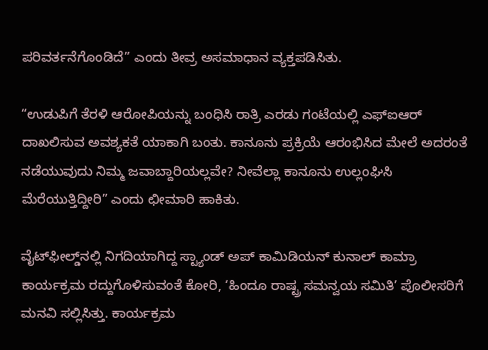ಪರಿವರ್ತನೆಗೊಂಡಿದೆ” ಎಂದು ತೀವ್ರ ಅಸಮಾಧಾನ ವ್ಯಕ್ತಪಡಿಸಿತು.

“ಉಡುಪಿಗೆ ತೆರಳಿ ಆರೋಪಿಯನ್ನು ಬಂಧಿಸಿ ರಾತ್ರಿ ಎರಡು ಗಂಟೆಯಲ್ಲಿ ಎಫ್‌ಐಆರ್ ದಾಖಲಿಸುವ ಅವಶ್ಯಕತೆ ಯಾಕಾಗಿ ಬಂತು. ಕಾನೂನು ಪ್ರಕ್ರಿಯೆ ಆರಂಭಿಸಿದ ಮೇಲೆ ಅದರಂತೆ ನಡೆಯುವುದು ನಿಮ್ಮ ಜವಾಬ್ದಾರಿಯಲ್ಲವೇ? ನೀವೆಲ್ಲಾ ಕಾನೂನು ಉಲ್ಲಂಘಿಸಿ ಮೆರೆಯುತ್ತಿದ್ದೀರಿ” ಎಂದು ಛೀಮಾರಿ ಹಾಕಿತು.

ವೈಟ್‌ಫೀಲ್ಡ್‌ನಲ್ಲಿ ನಿಗದಿಯಾಗಿದ್ದ ಸ್ಟ್ಯಾಂಡ್‌ ಅಪ್‌ ಕಾಮಿಡಿಯನ್‌ ಕುನಾಲ್ ಕಾಮ್ರಾ ಕಾರ್ಯಕ್ರಮ ರದ್ದುಗೊಳಿಸುವಂತೆ ಕೋರಿ, ‘ಹಿಂದೂ ರಾಷ್ಟ್ರ ಸಮನ್ವಯ ಸಮಿತಿ’ ಪೊಲೀಸರಿಗೆ ಮನವಿ ಸಲ್ಲಿಸಿತ್ತು. ಕಾರ್ಯಕ್ರಮ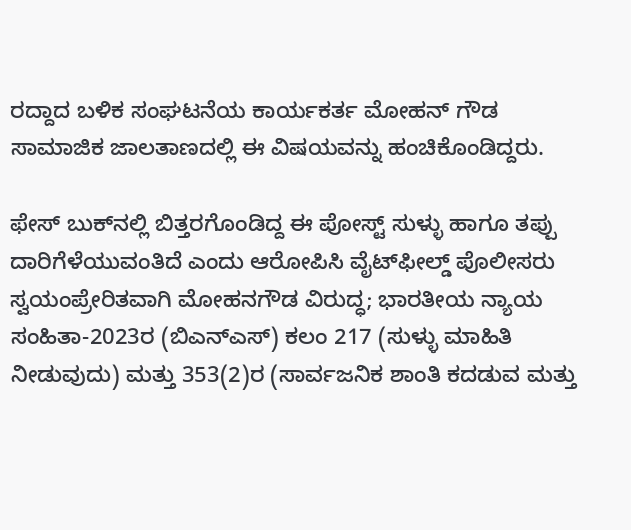ರದ್ದಾದ ಬಳಿಕ ಸಂಘಟನೆಯ ಕಾರ್ಯಕರ್ತ ಮೋಹನ್ ಗೌಡ ಸಾಮಾಜಿಕ ಜಾಲತಾಣದಲ್ಲಿ ಈ ವಿಷಯವನ್ನು ಹಂಚಿಕೊಂಡಿದ್ದರು.

ಫೇಸ್‌ ಬುಕ್‌ನಲ್ಲಿ ಬಿತ್ತರಗೊಂಡಿದ್ದ ಈ ಪೋಸ್ಟ್ ಸುಳ್ಳು ಹಾಗೂ ತಪ್ಪು ದಾರಿಗೆಳೆಯುವಂತಿದೆ ಎಂದು ಆರೋಪಿಸಿ ವೈಟ್‌ಫೀಲ್ಡ್ ಪೊಲೀಸರು ಸ್ವಯಂಪ್ರೇರಿತವಾಗಿ ಮೋಹನಗೌಡ ವಿರುದ್ಧ; ಭಾರತೀಯ ನ್ಯಾಯ ಸಂಹಿತಾ-2023ರ (ಬಿಎನ್‌ಎಸ್‌) ಕಲಂ 217 (ಸುಳ್ಳು ಮಾಹಿತಿ ನೀಡುವುದು) ಮತ್ತು 353(2)ರ (ಸಾರ್ವಜನಿಕ ಶಾಂತಿ ಕದಡುವ ಮತ್ತು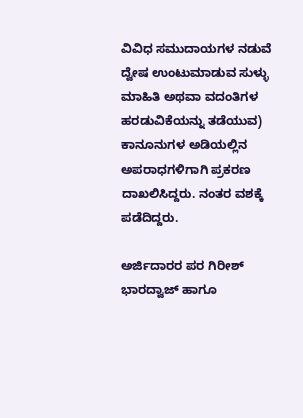ವಿವಿಧ ಸಮುದಾಯಗಳ ನಡುವೆ ದ್ವೇಷ ಉಂಟುಮಾಡುವ ಸುಳ್ಳು ಮಾಹಿತಿ ಅಥವಾ ವದಂತಿಗಳ ಹರಡುವಿಕೆಯನ್ನು ತಡೆಯುವ) ಕಾನೂನುಗಳ ಅಡಿಯಲ್ಲಿನ ಅಪರಾಧಗಳಿಗಾಗಿ ಪ್ರಕರಣ ದಾಖಲಿಸಿದ್ದರು. ನಂತರ ವಶಕ್ಕೆ ಪಡೆದಿದ್ದರು.

ಅರ್ಜಿದಾರರ ಪರ ಗಿರೀಶ್‌ ಭಾರದ್ವಾಜ್‌ ಹಾಗೂ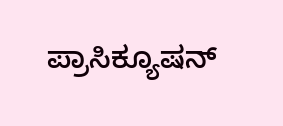ಪ್ರಾಸಿಕ್ಯೂಷನ್‌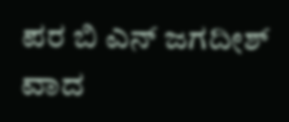ಪರ ಬಿ ಎನ್‌ ಜಗದೀಶ್ ವಾದ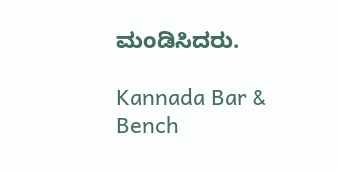ಮಂಡಿಸಿದರು.

Kannada Bar & Bench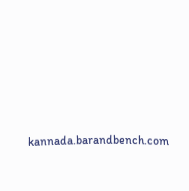kannada.barandbench.com